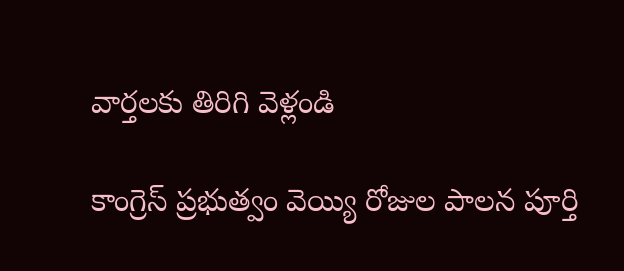వార్తలకు తిరిగి వెళ్లండి

కాంగ్రెస్ ప్రభుత్వం వెయ్యి రోజుల పాలన పూర్తి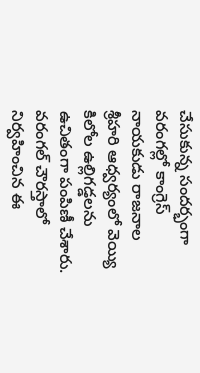చేసుకున్న సందర్భంగా వరంగల్లో కాంగ్రెస్ నాయకుడు రాజనాల శ్రీహరి ఆధ్వర్యంలో వెయ్యి కిలోల ఉల్లిగడ్డలను ఉచితంగా పంపిణీ చేశారు.
వరంగల్ చౌరస్తాలో నిర్వహించిన ఈ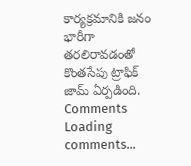కార్యక్రమానికి జనం భారీగా తరలిరావడంతో కొంతసేపు ట్రాఫిక్ జామ్ ఏర్పడింది.
Comments
Loading comments...